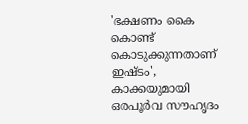'ഭക്ഷണം കൈ കൊണ്ട് കൊടുക്കുന്നതാണ് ഇഷ്ടം', കാക്കയുമായി ഒരപൂർവ സൗഹൃദം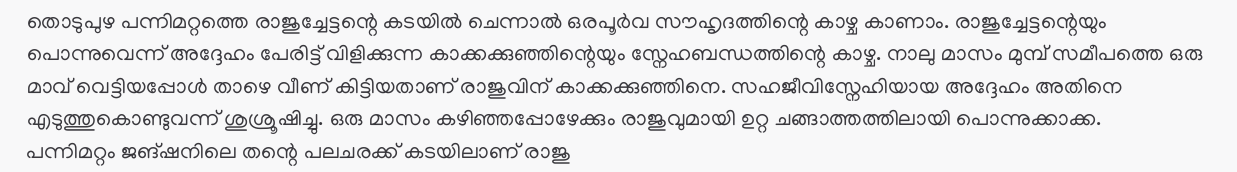തൊടുപുഴ പന്നിമറ്റത്തെ രാജുച്ചേട്ടന്റെ കടയിൽ ചെന്നാൽ ഒരപൂർവ സൗഹൃദത്തിന്റെ കാഴ്ച കാണാം. രാജുച്ചേട്ടന്റെയും പൊന്നുവെന്ന് അദ്ദേഹം പേരിട്ട് വിളിക്കുന്ന കാക്കക്കുഞ്ഞിന്റെയും സ്നേഹബന്ധത്തിന്റെ കാഴ്ച. നാലു മാസം മുമ്പ് സമീപത്തെ ഒരു മാവ് വെട്ടിയപ്പോൾ താഴെ വീണ് കിട്ടിയതാണ് രാജുവിന് കാക്കക്കുഞ്ഞിനെ. സഹജീവിസ്നേഹിയായ അദ്ദേഹം അതിനെ എടുത്തുകൊണ്ടുവന്ന് ശുശ്രൂഷിച്ചു. ഒരു മാസം കഴിഞ്ഞപ്പോഴേക്കും രാജുവുമായി ഉറ്റ ചങ്ങാത്തത്തിലായി പൊന്നുക്കാക്ക.
പന്നിമറ്റം ജങ്ഷനിലെ തന്റെ പലചരക്ക് കടയിലാണ് രാജു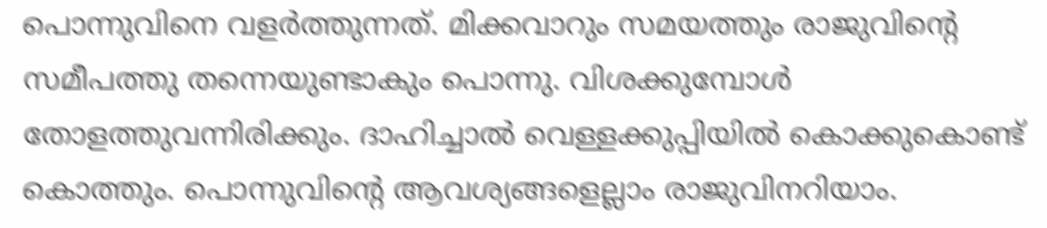പൊന്നുവിനെ വളർത്തുന്നത്. മിക്കവാറും സമയത്തും രാജുവിന്റെ സമീപത്തു തന്നെയുണ്ടാകും പൊന്നു. വിശക്കുമ്പോൾ തോളത്തുവന്നിരിക്കും. ദാഹിച്ചാൽ വെള്ളക്കുപ്പിയിൽ കൊക്കുകൊണ്ട് കൊത്തും. പൊന്നുവിന്റെ ആവശ്യങ്ങളെല്ലാം രാജുവിനറിയാം.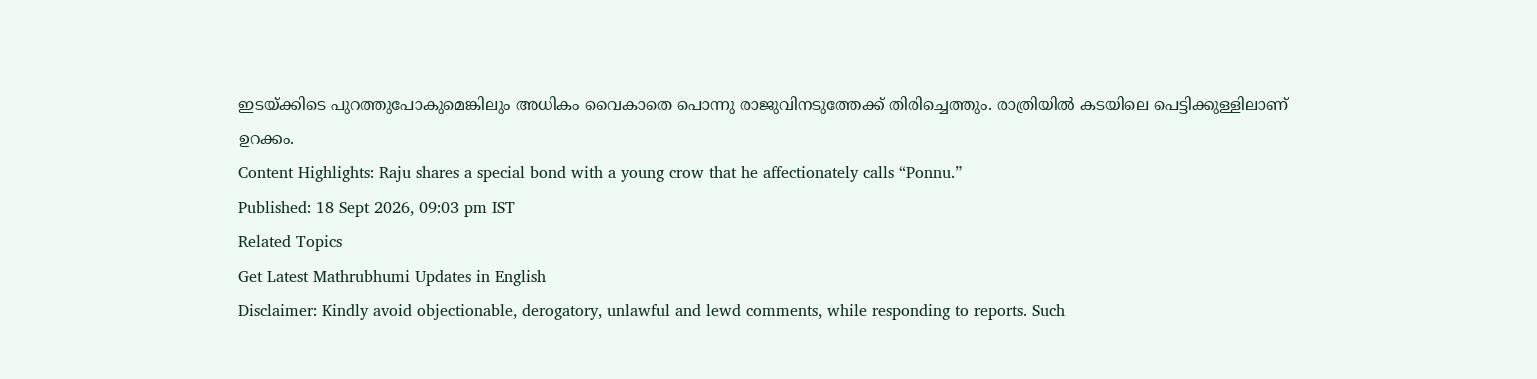ഇടയ്ക്കിടെ പുറത്തുപോകുമെങ്കിലും അധികം വൈകാതെ പൊന്നു രാജുവിനടുത്തേക്ക് തിരിച്ചെത്തും. രാത്രിയിൽ കടയിലെ പെട്ടിക്കുള്ളിലാണ് ഉറക്കം.
Content Highlights: Raju shares a special bond with a young crow that he affectionately calls “Ponnu.”
Published: 18 Sept 2026, 09:03 pm IST
Related Topics
Get Latest Mathrubhumi Updates in English
Disclaimer: Kindly avoid objectionable, derogatory, unlawful and lewd comments, while responding to reports. Such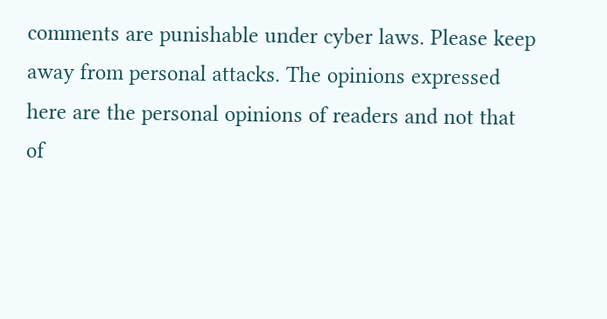comments are punishable under cyber laws. Please keep away from personal attacks. The opinions expressed here are the personal opinions of readers and not that of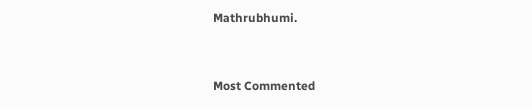Mathrubhumi.


Most Commented